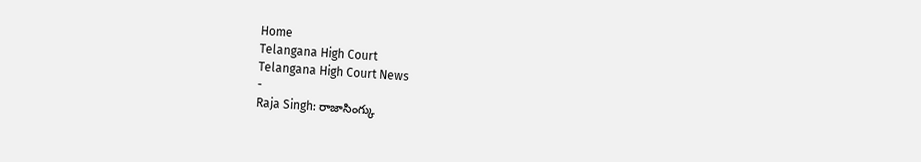Home
Telangana High Court
Telangana High Court News
-
Raja Singh: రాజాసింగ్కు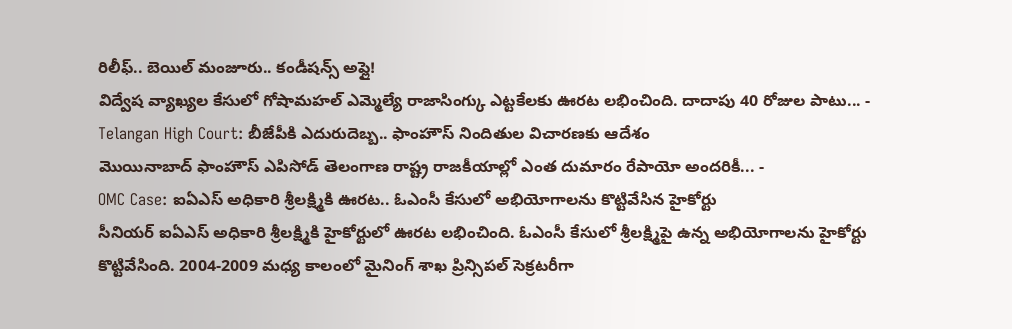రిలీఫ్.. బెయిల్ మంజూరు.. కండీషన్స్ అప్లై!
విద్వేష వ్యాఖ్యల కేసులో గోషామహల్ ఎమ్మెల్యే రాజాసింగ్కు ఎట్టకేలకు ఊరట లభించింది. దాదాపు 40 రోజుల పాటు... -
Telangan High Court: బీజేపీకి ఎదురుదెబ్బ.. ఫాంహౌస్ నిందితుల విచారణకు ఆదేశం
మొయినాబాద్ ఫాంహౌస్ ఎపిసోడ్ తెలంగాణ రాష్ట్ర రాజకీయాల్లో ఎంత దుమారం రేపాయో అందరికీ... -
OMC Case: ఐఏఎస్ అధికారి శ్రీలక్ష్మికి ఊరట.. ఓఎంసీ కేసులో అభియోగాలను కొట్టివేసిన హైకోర్టు
సీనియర్ ఐఏఎస్ అధికారి శ్రీలక్ష్మికి హైకోర్టులో ఊరట లభించింది. ఓఎంసీ కేసులో శ్రీలక్ష్మిపై ఉన్న అభియోగాలను హైకోర్టు కొట్టివేసింది. 2004-2009 మధ్య కాలంలో మైనింగ్ శాఖ ప్రిన్సిపల్ సెక్రటరీగా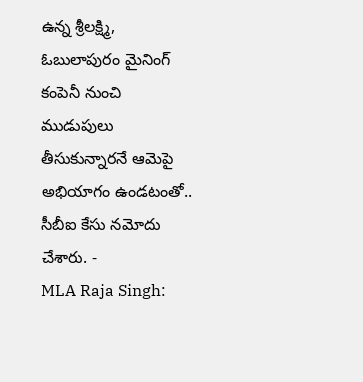ఉన్న శ్రీలక్ష్మి, ఓబులాపురం మైనింగ్ కంపెనీ నుంచి ముడుపులు తీసుకున్నారనే ఆమెపై అభియాగం ఉండటంతో.. సీబీఐ కేసు నమోదు చేశారు. -
MLA Raja Singh: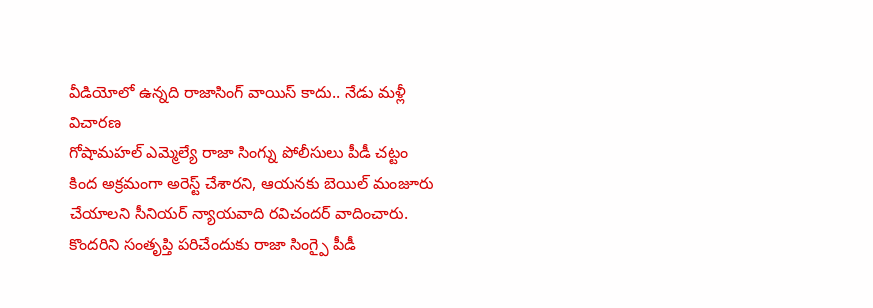వీడియోలో ఉన్నది రాజాసింగ్ వాయిస్ కాదు.. నేడు మళ్లీ విచారణ
గోషామహల్ ఎమ్మెల్యే రాజా సింగ్ను పోలీసులు పీడీ చట్టం కింద అక్రమంగా అరెస్ట్ చేశారని, ఆయనకు బెయిల్ మంజూరు చేయాలని సీనియర్ న్యాయవాది రవిచందర్ వాదించారు. కొందరిని సంతృప్తి పరిచేందుకు రాజా సింగ్పై పీడీ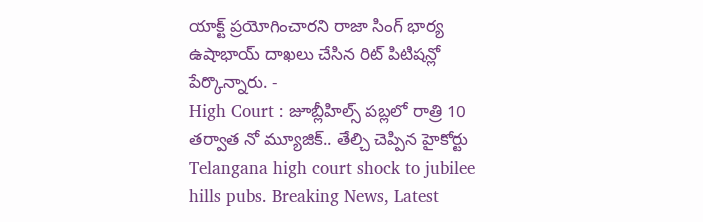యాక్ట్ ప్రయోగించారని రాజా సింగ్ భార్య ఉషాభాయ్ దాఖలు చేసిన రిట్ పిటిషన్లో పేర్కొన్నారు. -
High Court : జూబ్లీహిల్స్ పబ్లలో రాత్రి 10 తర్వాత నో మ్యూజిక్.. తేల్చి చెప్పిన హైకోర్టు
Telangana high court shock to jubilee hills pubs. Breaking News, Latest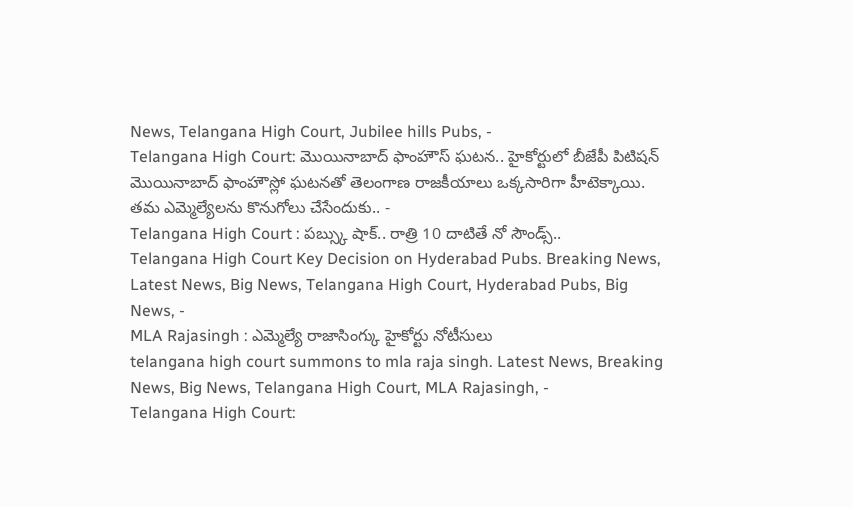News, Telangana High Court, Jubilee hills Pubs, -
Telangana High Court: మొయినాబాద్ ఫాంహౌస్ ఘటన.. హైకోర్టులో బీజేపీ పిటిషన్
మొయినాబాద్ ఫాంహౌస్లో ఘటనతో తెలంగాణ రాజకీయాలు ఒక్కసారిగా హీటెక్కాయి. తమ ఎమ్మెల్యేలను కొనుగోలు చేసేందుకు.. -
Telangana High Court : పబ్స్కు షాక్.. రాత్రి 10 దాటితే నో సౌండ్స్..
Telangana High Court Key Decision on Hyderabad Pubs. Breaking News, Latest News, Big News, Telangana High Court, Hyderabad Pubs, Big News, -
MLA Rajasingh : ఎమ్మెల్యే రాజాసింగ్కు హైకోర్టు నోటీసులు
telangana high court summons to mla raja singh. Latest News, Breaking News, Big News, Telangana High Court, MLA Rajasingh, -
Telangana High Court: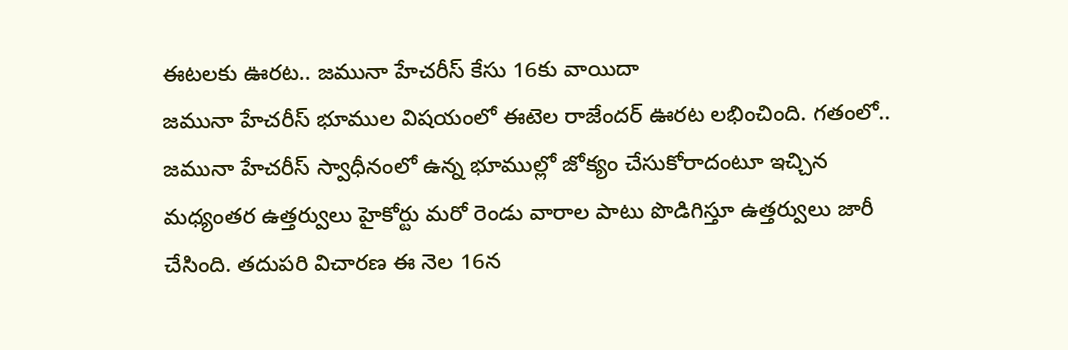ఈటలకు ఊరట.. జమునా హేచరీస్ కేసు 16కు వాయిదా
జమునా హేచరీస్ భూముల విషయంలో ఈటెల రాజేందర్ ఊరట లభించింది. గతంలో.. జమునా హేచరీస్ స్వాధీనంలో ఉన్న భూముల్లో జోక్యం చేసుకోరాదంటూ ఇచ్చిన మధ్యంతర ఉత్తర్వులు హైకోర్టు మరో రెండు వారాల పాటు పొడిగిస్తూ ఉత్తర్వులు జారీ చేసింది. తదుపరి విచారణ ఈ నెల 16న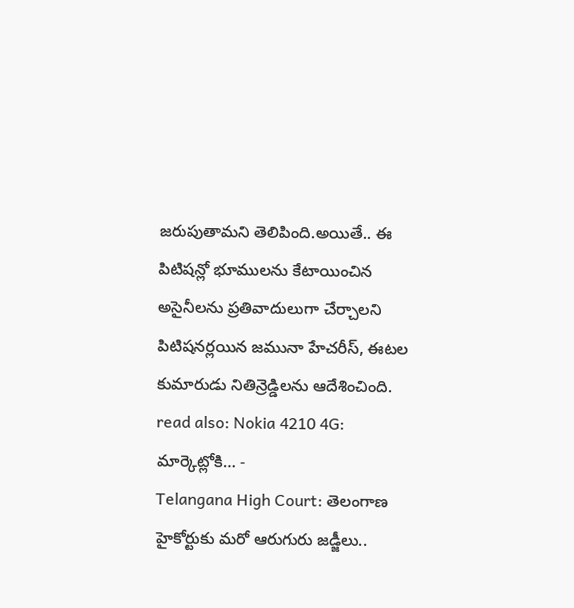జరుపుతామని తెలిపింది.అయితే.. ఈ పిటిషన్లో భూములను కేటాయించిన అసైనీలను ప్రతివాదులుగా చేర్చాలని పిటిషనర్లయిన జమునా హేచరీస్, ఈటల కుమారుడు నితిన్రెడ్డిలను ఆదేశించింది. read also: Nokia 4210 4G: మార్కెట్లోకి… -
Telangana High Court: తెలంగాణ హైకోర్టుకు మరో ఆరుగురు జడ్జీలు..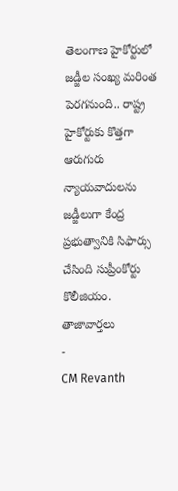తెలంగాణ హైకోర్టులో జడ్జీల సంఖ్య మరింత పెరగనుంది.. రాష్ట్ర హైకోర్టుకు కొత్తగా ఆరుగురు న్యాయవాదులను జడ్జీలుగా కేంద్ర ప్రభుత్వానికి సిఫార్సు చేసింది సుప్రీంకోర్టు కొలీజియం.
తాజావార్తలు
-
CM Revanth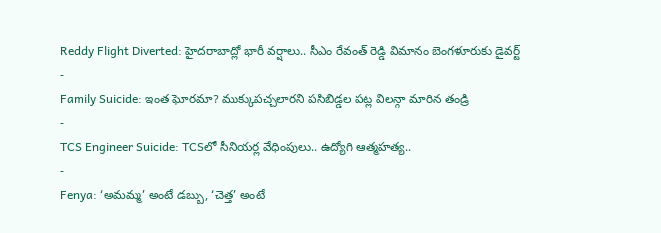Reddy Flight Diverted: హైదరాబాద్లో భారీ వర్షాలు.. సీఎం రేవంత్ రెడ్డి విమానం బెంగళూరుకు డైవర్ట్
-
Family Suicide: ఇంత ఘోరమా? ముక్కుపచ్చలారని పసిబిడ్డల పట్ల విలన్గా మారిన తండ్రి
-
TCS Engineer Suicide: TCSలో సీనియర్ల వేధింపులు.. ఉద్యోగి ఆత్మహత్య..
-
Fenya: ‘అమమ్మ’ అంటే డబ్బు, ‘చెత్త’ అంటే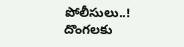పోలీసులు..! దొంగలకు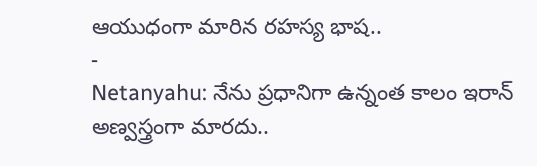ఆయుధంగా మారిన రహస్య భాష..
-
Netanyahu: నేను ప్రధానిగా ఉన్నంత కాలం ఇరాన్ అణ్వస్త్రంగా మారదు..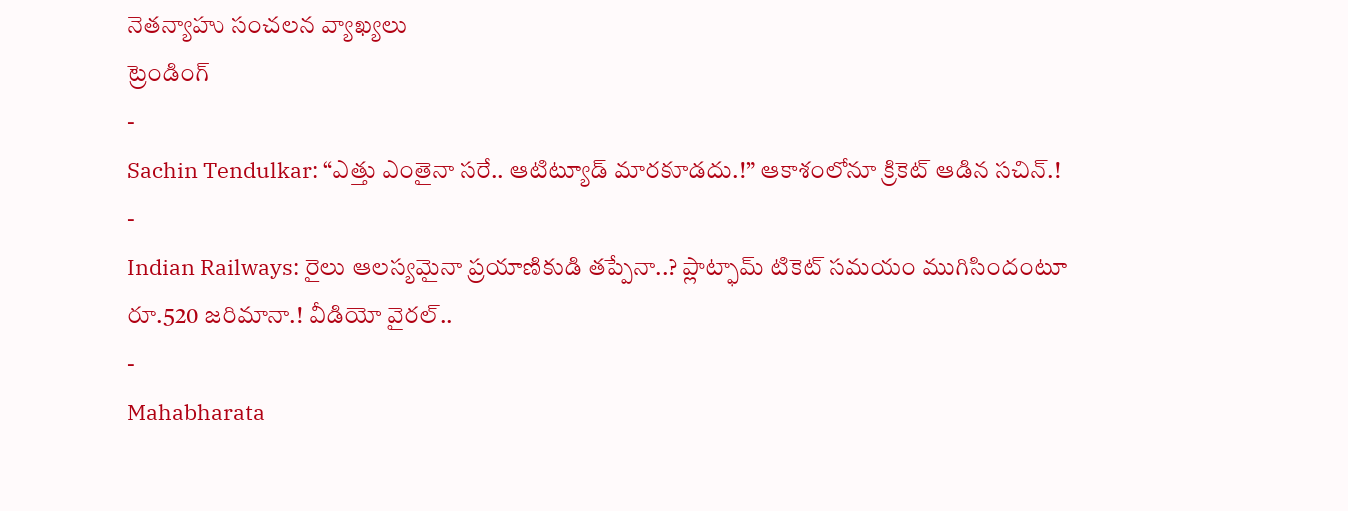నెతన్యాహు సంచలన వ్యాఖ్యలు
ట్రెండింగ్
-
Sachin Tendulkar: “ఎత్తు ఎంతైనా సరే.. ఆటిట్యూడ్ మారకూడదు.!” ఆకాశంలోనూ క్రికెట్ ఆడిన సచిన్.!
-
Indian Railways: రైలు ఆలస్యమైనా ప్రయాణికుడి తప్పేనా..? ప్లాట్ఫామ్ టికెట్ సమయం ముగిసిందంటూ రూ.520 జరిమానా.! వీడియో వైరల్..
-
Mahabharata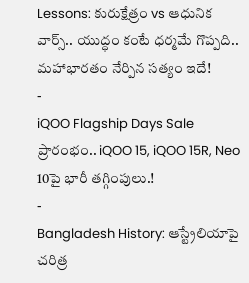Lessons: కురుక్షేత్రం vs ఆధునిక వార్స్.. యుద్ధం కంటే ధర్మమే గొప్పది.. మహాభారతం నేర్పిన సత్యం ఇదే!
-
iQOO Flagship Days Sale ప్రారంభం.. iQOO 15, iQOO 15R, Neo 10పై భారీ తగ్గింపులు.!
-
Bangladesh History: ఆస్ట్రేలియాపై చరిత్ర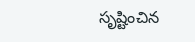సృష్టించిన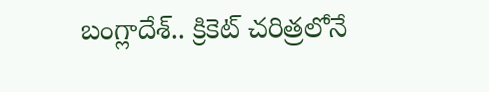బంగ్లాదేశ్.. క్రికెట్ చరిత్రలోనే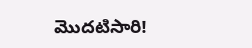మొదటిసారి!